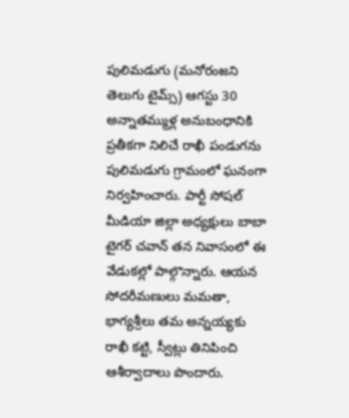పులిమడుగు (మనోరంజని తెలుగు టైమ్స్) ఆగస్టు 30
అన్నాతమ్ముళ్ల అనుబంధానికి ప్రతీకగా నిలిచే రాఖీ పండుగను పులిమడుగు గ్రామంలో ఘనంగా నిర్వహించారు. పార్టీ సోషల్ మీడియా జిల్లా అధ్యక్షులు బాబా టైగర్ చవాన్ తన నివాసంలో ఈ వేడుకల్లో పాల్గొన్నారు. ఆయన సోదరీమణులు మమతా, భాగ్యశ్రీలు తమ అన్నయ్యకు రాఖీ కట్టి, స్వీట్లు తినిపించి ఆశీర్వాదాలు పొందారు.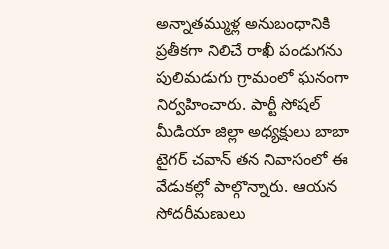అన్నాతమ్ముళ్ల అనుబంధానికి ప్రతీకగా నిలిచే రాఖీ పండుగను పులిమడుగు గ్రామంలో ఘనంగా నిర్వహించారు. పార్టీ సోషల్ మీడియా జిల్లా అధ్యక్షులు బాబా టైగర్ చవాన్ తన నివాసంలో ఈ వేడుకల్లో పాల్గొన్నారు. ఆయన సోదరీమణులు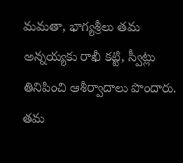మమతా, భాగ్యశ్రీలు తమ అన్నయ్యకు రాఖీ కట్టి, స్వీట్లు తినిపించి ఆశీర్వాదాలు పొందారు. తమ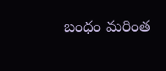బంధం మరింత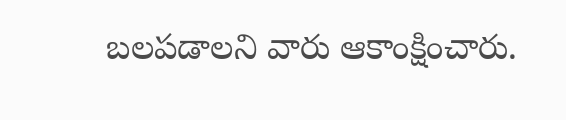బలపడాలని వారు ఆకాంక్షించారు.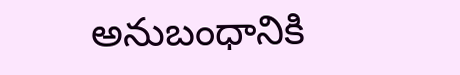అనుబంధానికి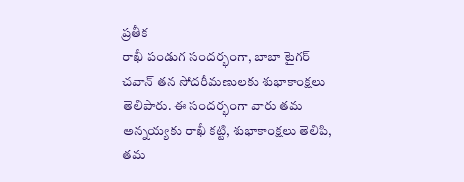ప్రతీక
రాఖీ పండుగ సందర్భంగా, బాబా టైగర్ చవాన్ తన సోదరీమణులకు శుభాకాంక్షలు తెలిపారు. ఈ సందర్భంగా వారు తమ అన్నయ్యకు రాఖీ కట్టి, శుభాకాంక్షలు తెలిపి, తమ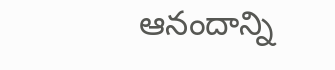ఆనందాన్ని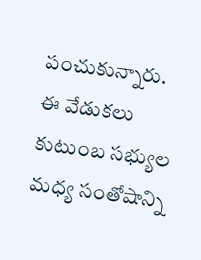పంచుకున్నారు. ఈ వేడుకలు కుటుంబ సభ్యుల మధ్య సంతోషాన్ని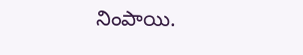నింపాయి.